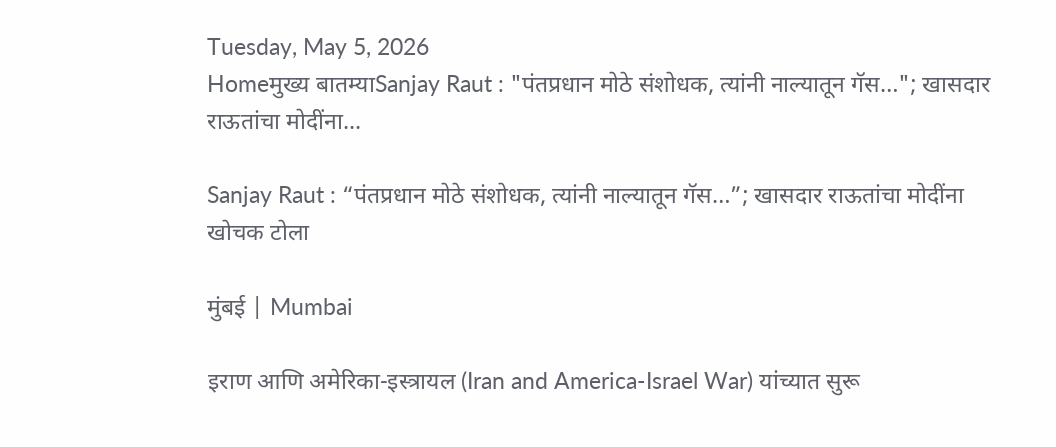Tuesday, May 5, 2026
Homeमुख्य बातम्याSanjay Raut : "पंतप्रधान मोठे संशोधक, त्यांनी नाल्यातून गॅस…"; खासदार राऊतांचा मोदींना...

Sanjay Raut : “पंतप्रधान मोठे संशोधक, त्यांनी नाल्यातून गॅस…”; खासदार राऊतांचा मोदींना खोचक टोला

मुंबई | Mumbai

इराण आणि अमेरिका-इस्त्रायल (Iran and America-Israel War) यांच्यात सुरू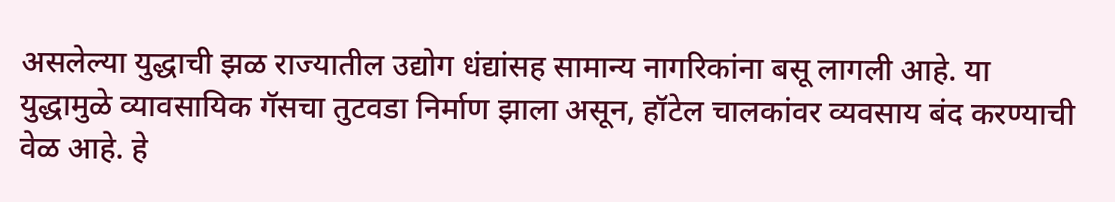असलेल्या युद्धाची झळ राज्यातील उद्योग धंद्यांसह सामान्य नागरिकांना बसू लागली आहे. या युद्धामुळे व्यावसायिक गॅसचा तुटवडा निर्माण झाला असून, हॉटेल चालकांवर व्यवसाय बंद करण्याची वेळ आहे. हे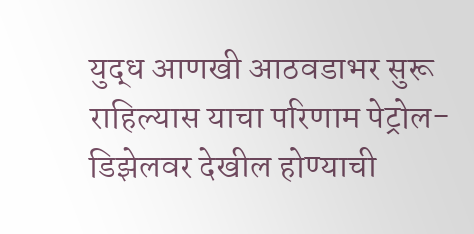युद्ध आणखी आठवडाभर सुरू राहिल्यास याचा परिणाम पेट्रोल-डिझेलवर देखील होण्याची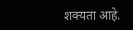शक्यता आहे.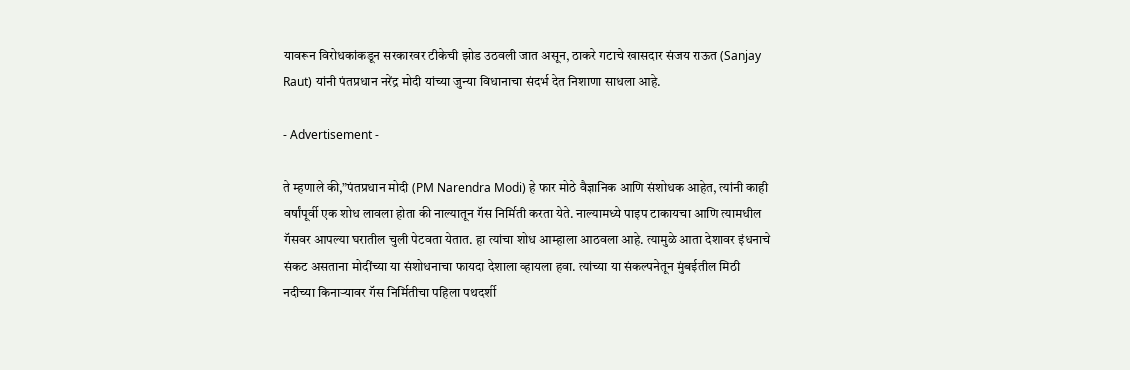यावरून विरोधकांकडून सरकारवर टीकेची झोड उठवली जात असून, ठाकरे गटाचे खासदार संजय राऊत (Sanjay Raut) यांनी पंतप्रधान नरेंद्र मोदी यांच्या जुन्या विधानाचा संदर्भ देत निशाणा साधला आहे.

- Advertisement -

ते म्हणाले की,”पंतप्रधान मोदी (PM Narendra Modi) हे फार मोठे वैज्ञानिक आणि संशोधक आहेत, त्यांनी काही वर्षांपूर्वी एक शोध लावला होता की नाल्यातून गॅस निर्मिती करता येते. नाल्यामध्ये पाइप टाकायचा आणि त्यामधील गॅसवर आपल्या घरातील चुली पेटवता येतात. हा त्यांचा शोध आम्हाला आठवला आहे. त्यामुळे आता देशावर इंधनाचे संकट असताना मोदींच्या या संशोधनाचा फायदा देशाला व्हायला हवा. त्यांच्या या संकल्पनेतून मुंबईतील मिठी नदीच्या किनाऱ्यावर गॅस निर्मितीचा पहिला पथदर्शी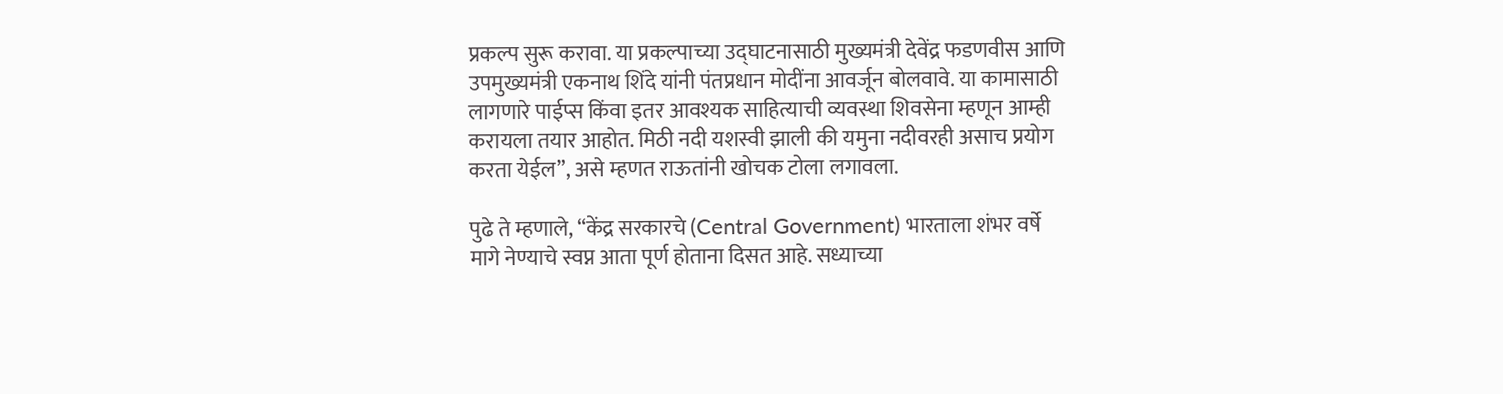प्रकल्प सुरू करावा. या प्रकल्पाच्या उद्घाटनासाठी मुख्यमंत्री देवेंद्र फडणवीस आणि उपमुख्यमंत्री एकनाथ शिंदे यांनी पंतप्रधान मोदींना आवर्जून बोलवावे. या कामासाठी लागणारे पाईप्स किंवा इतर आवश्यक साहित्याची व्यवस्था शिवसेना म्हणून आम्ही करायला तयार आहोत. मिठी नदी यशस्वी झाली की यमुना नदीवरही असाच प्रयोग करता येईल”, असे म्हणत राऊतांनी खोचक टोला लगावला.

पुढे ते म्हणाले, “केंद्र सरकारचे (Central Government) भारताला शंभर वर्षे मागे नेण्याचे स्वप्न आता पूर्ण होताना दिसत आहे. सध्याच्या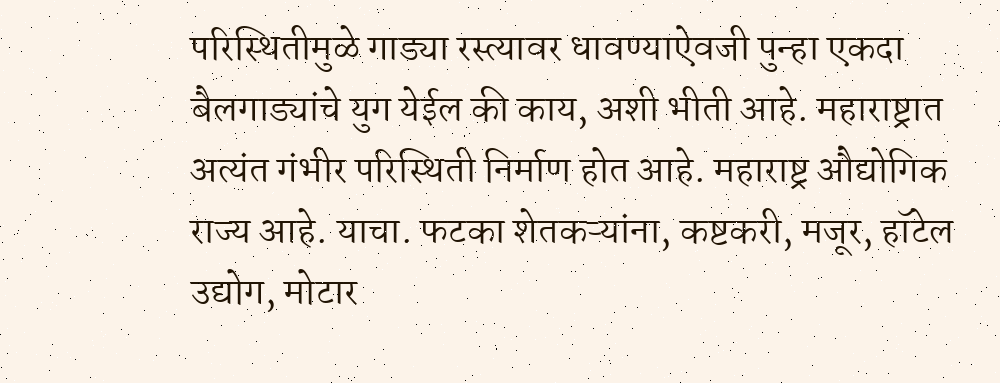परिस्थितीमुळे गाड्या रस्त्यावर धावण्याऐवजी पुन्हा एकदा बैलगाड्यांचे युग येईल की काय, अशी भीती आहे. महाराष्ट्रात अत्यंत गंभीर परिस्थिती निर्माण होत आहे. महाराष्ट्र औद्योगिक राज्य आहे. याचा. फटका शेतकऱ्यांना, कष्टकरी, मजूर, हॉटेल उद्योग, मोटार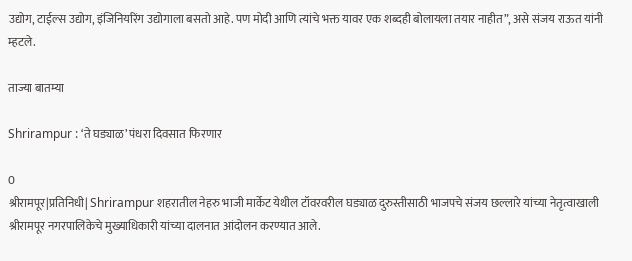उद्योग, टाईल्स उद्योग, इंजिनियरिंग उद्योगाला बसतो आहे. पण मोदी आणि त्यांचे भक्त यावर एक शब्दही बोलायला तयार नाहीत”, असे संजय राऊत यांनी म्हटले.

ताज्या बातम्या

Shrirampur : ‘ते घड्याळ’ पंधरा दिवसात फिरणार

0
श्रीरामपूर|प्रतिनिधी| Shrirampur शहरातील नेहरु भाजी मार्केट येथील टॉवरवरील घड्याळ दुरुस्तीसाठी भाजपचे संजय छल्लारे यांच्या नेतृत्वाखाली श्रीरामपूर नगरपालिकेचे मुख्याधिकारी यांच्या दालनात आंदोलन करण्यात आले.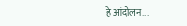हे आंदोलन...